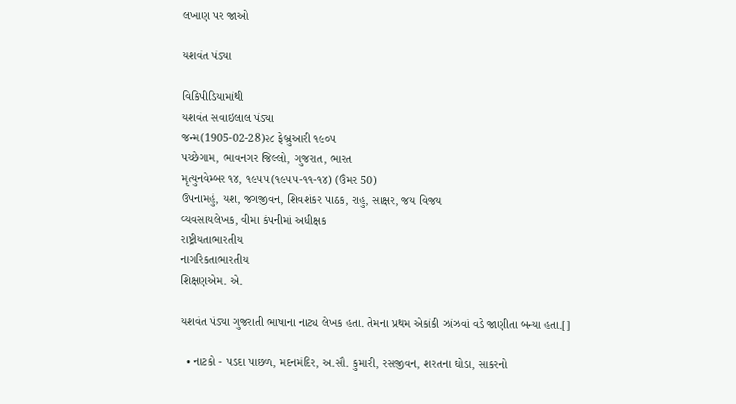લખાણ પર જાઓ

યશવંત પંડ્યા

વિકિપીડિયામાંથી
યશવંત સવાઇલાલ પંડ્યા
જન્મ(1905-02-28)૨૮ ફેબ્રુઆરી ૧૯૦૫
પચ્છેગામ, ભાવનગર જિલ્લો, ગુજરાત, ભારત
મૃત્યુનવેમ્બર ૧૪, ૧૯૫૫(૧૯૫૫-૧૧-૧૪) (ઉંમર 50)
ઉપનામહું, યશ, જગજીવન, શિવશંકર પાઠક, રાહુ, સાક્ષર, જય વિજય
વ્યવસાયલેખક, વીમા કંપનીમાં અધીક્ષક
રાષ્ટ્રીયતાભારતીય
નાગરિકતાભારતીય
શિક્ષણએમ. એ.

યશવંત પંડ્યા ગુજરાતી ભાષાના નાટ્ય લેખક હતા. તેમના પ્રથમ એકાંકી ઝાંઝવાં વડે જાણીતા બન્યા હતા.[]

  • નાટકો - પડદા પાછળ, મદનમંદિર, અ.સૌ. કુમારી, રસજીવન, શરતના ઘોડા, સાકરનો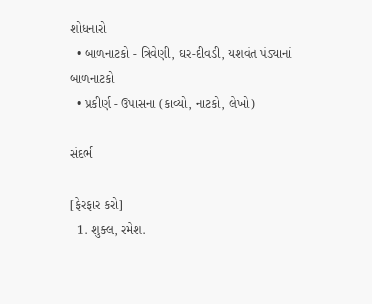શોધનારો
  • બાળનાટકો - ત્રિવેણી, ઘર-દીવડી, યશવંત પંડ્યાનાં બાળનાટકો
  • પ્રકીર્ણ - ઉપાસના (કાવ્યો, નાટકો, લેખો)

સંદર્ભ

[ફેરફાર કરો]
  1. શુક્લ, રમેશ.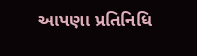આપણા પ્રતિનિધિ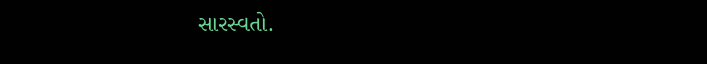સારસ્વતો.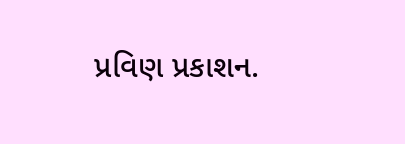પ્રવિણ પ્રકાશન.